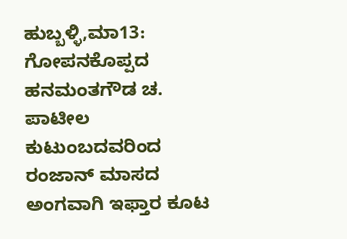ಹುಬ್ಬಳ್ಳಿ,ಮಾ13: ಗೋಪನಕೊಪ್ಪದ ಹನಮಂತಗೌಡ ಚ. ಪಾಟೀಲ ಕುಟುಂಬದವರಿಂದ ರಂಜಾನ್ ಮಾಸದ ಅಂಗವಾಗಿ ಇಫ್ತಾರ ಕೂಟ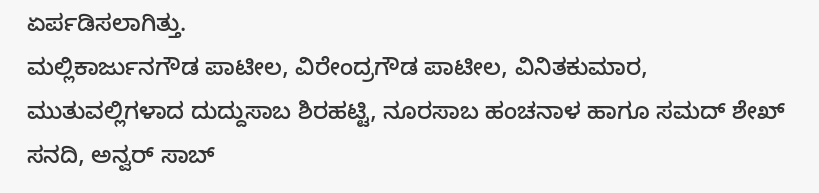ಏರ್ಪಡಿಸಲಾಗಿತ್ತು.
ಮಲ್ಲಿಕಾರ್ಜುನಗೌಡ ಪಾಟೀಲ, ವಿರೇಂದ್ರಗೌಡ ಪಾಟೀಲ, ವಿನಿತಕುಮಾರ, ಮುತುವಲ್ಲಿಗಳಾದ ದುದ್ದುಸಾಬ ಶಿರಹಟ್ಟಿ, ನೂರಸಾಬ ಹಂಚನಾಳ ಹಾಗೂ ಸಮದ್ ಶೇಖ್ ಸನದಿ, ಅನ್ವರ್ ಸಾಬ್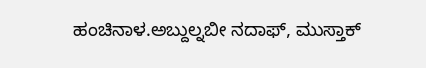ಹಂಚಿನಾಳ.ಅಬ್ದುಲ್ನಬೀ ನದಾಫ್, ಮುಸ್ತಾಕ್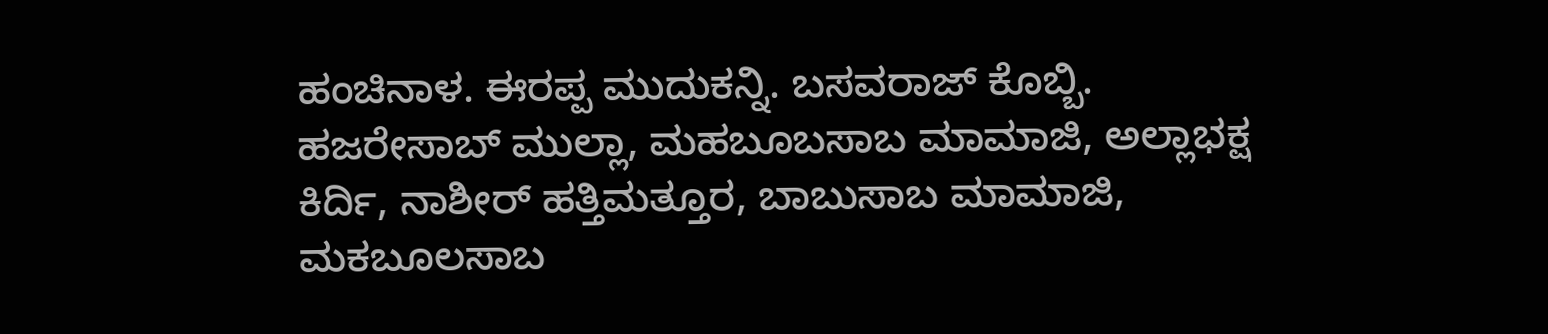ಹಂಚಿನಾಳ. ಈರಪ್ಪ ಮುದುಕನ್ನಿ. ಬಸವರಾಜ್ ಕೊಬ್ಬಿ. ಹಜರೇಸಾಬ್ ಮುಲ್ಲಾ, ಮಹಬೂಬಸಾಬ ಮಾಮಾಜಿ, ಅಲ್ಲಾಭಕ್ಷ ಕಿರ್ದಿ, ನಾಶೀರ್ ಹತ್ತಿಮತ್ತೂರ, ಬಾಬುಸಾಬ ಮಾಮಾಜಿ, ಮಕಬೂಲಸಾಬ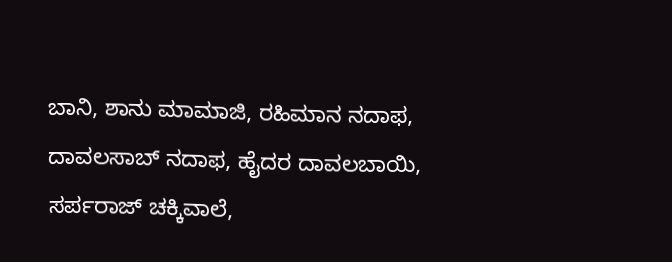ಬಾನಿ, ಶಾನು ಮಾಮಾಜಿ, ರಹಿಮಾನ ನದಾಫ, ದಾವಲಸಾಬ್ ನದಾಫ, ಹೈದರ ದಾವಲಬಾಯಿ, ಸರ್ಪರಾಜ್ ಚಕ್ಕಿವಾಲೆ,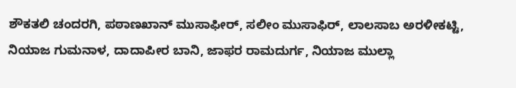ಶೌಕತಲಿ ಚಂದರಗಿ, ಪಠಾಣಖಾನ್ ಮುಸಾಫೀರ್, ಸಲೀಂ ಮುಸಾಫಿರ್, ಲಾಲಸಾಬ ಅರಳೀಕಟ್ಟಿ, ನಿಯಾಜ ಗುಮನಾಳ, ದಾದಾಪೀರ ಬಾನಿ, ಜಾಫರ ರಾಮದುರ್ಗ, ನಿಯಾಜ ಮುಲ್ಲಾ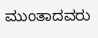ಮುಂತಾದವರು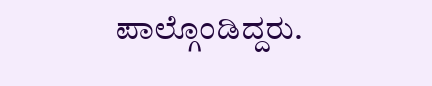ಪಾಲ್ಗೊಂಡಿದ್ದರು.